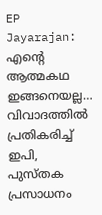EP Jayarajan: എന്റെ ആത്മകഥ ഇങ്ങനെയല്ല… വിവാദത്തിൽ പ്രതികരിച്ച് ഇപി, പുസ്തക പ്രസാധനം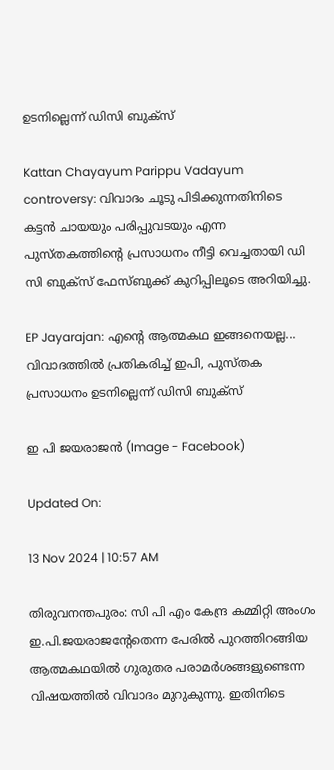ഉടനില്ലെന്ന് ഡിസി ബുക്സ്

Kattan Chayayum Parippu Vadayum controversy: വിവാദം ചൂടു പിടിക്കുന്നതിനിടെ കട്ടൻ ചായയും പരിപ്പുവടയും എന്ന പുസ്തകത്തിന്റെ പ്രസാധനം നീട്ടി വെച്ചതായി ഡി സി ബുക്സ് ഫേസ്ബുക്ക് കുറിപ്പിലൂടെ അറിയിച്ചു.

EP Jayarajan: എന്റെ ആത്മകഥ ഇങ്ങനെയല്ല... വിവാദത്തിൽ പ്രതികരിച്ച് ഇപി, പുസ്തക പ്രസാധനം ഉടനില്ലെന്ന് ഡിസി ബുക്സ്

ഇ പി ജയരാജൻ (Image - Facebook)

Updated On:

13 Nov 2024 | 10:57 AM

തിരുവനന്തപുരം: സി പി എം കേന്ദ്ര കമ്മിറ്റി അംഗം ഇ.പി.ജയരാജന്റേതെന്ന പേരിൽ പുറത്തിറങ്ങിയ ആത്മകഥയിൽ ഗുരുതര പരാമർശങ്ങളുണ്ടെന്ന വിഷയത്തിൽ വിവാദം മുറുകുന്നു. ഇതിനിടെ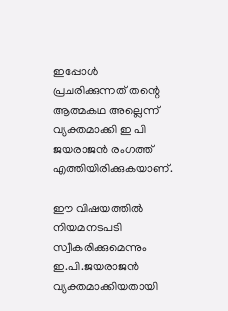ഇപ്പോൾ പ്രചരിക്കുന്നത് തന്റെ ആത്മകഥ അല്ലെന്ന് വ്യക്തമാക്കി ഇ പി ജയരാജൻ രംഗത്ത് എത്തിയിരിക്കുകയാണ്.

ഈ വിഷയത്തിൽ നിയമനടപടി സ്വീകരിക്കുമെന്നും ഇ.പി.ജയരാജൻ വ്യക്തമാക്കിയതായി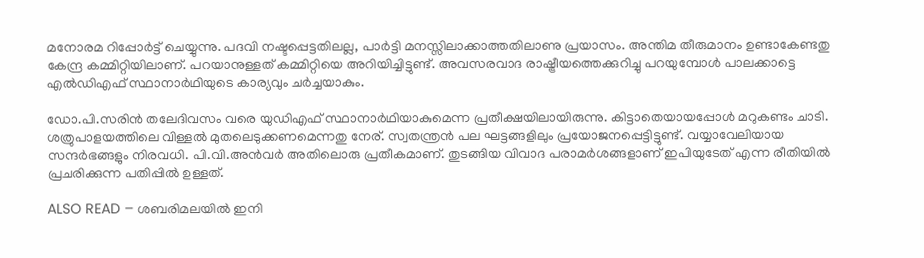മനോരമ റിപ്പോർട്ട് ചെയ്യുന്നു. പദവി നഷ്ടപ്പെട്ടതിലല്ല, പാർട്ടി മനസ്സിലാക്കാത്തതിലാണു പ്രയാസം. അന്തിമ തീരുമാനം ഉണ്ടാകേണ്ടതു കേന്ദ്ര കമ്മിറ്റിയിലാണ്. പറയാനുള്ളത് കമ്മിറ്റിയെ അറിയിച്ചിട്ടുണ്ട്. അവസരവാദ രാഷ്ട്രീയത്തെക്കുറിച്ചു പറയുമ്പോൾ പാലക്കാട്ടെ എൽഡിഎഫ് സ്ഥാനാർഥിയുടെ കാര്യവും ചർച്ചയാകും.

ഡോ.പി.സരിൻ തലേദിവസം വരെ യുഡിഎഫ് സ്ഥാനാർഥിയാകുമെന്ന പ്രതീക്ഷയിലായിരുന്നു. കിട്ടാതെയായപ്പോൾ മറുകണ്ടം ചാടി. ശത്രുപാളയത്തിലെ വിള്ളൽ മുതലെടുക്കണമെന്നതു നേര്. സ്വതന്ത്രൻ പല ഘട്ടങ്ങളിലും പ്രയോജനപ്പെട്ടിട്ടുണ്ട്. വയ്യാവേലിയായ സന്ദർഭങ്ങളും നിരവധി. പി.വി.അൻവർ അതിലൊരു പ്രതീകമാണ്. തുടങ്ങിയ വിവാദ പരാമർശങ്ങളാണ് ഇപിയുടേത് എന്ന രീതിയിൽ പ്രചരിക്കുന്ന പതിപ്പിൽ ഉള്ളത്.

ALSO READ – ശബരിമലയിൽ ഇനി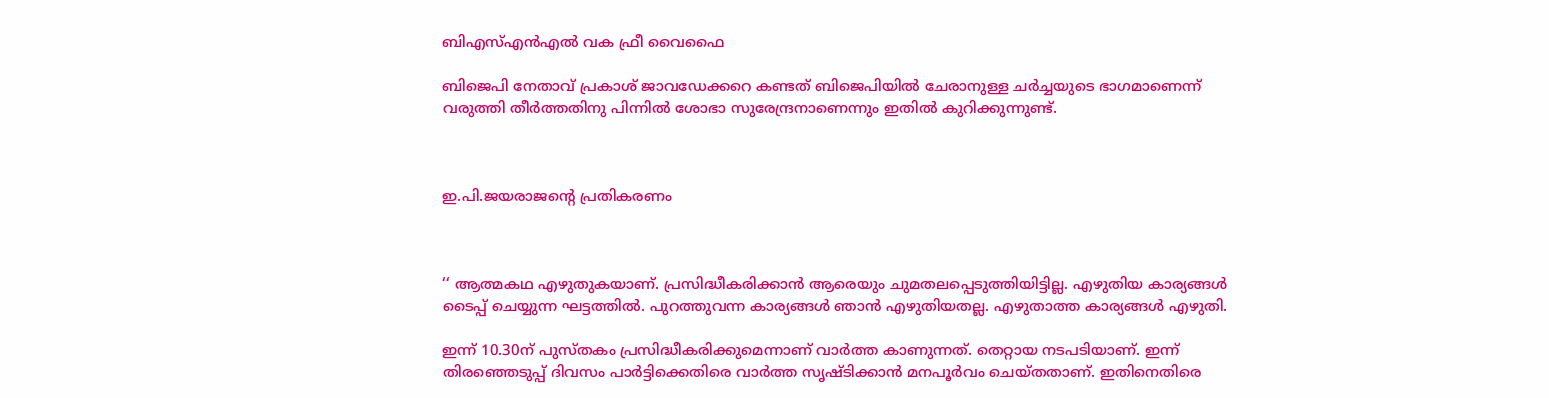ബിഎസ്എൻഎൽ വക ഫ്രീ വൈഫൈ

ബിജെപി നേതാവ് പ്രകാശ് ജാവഡേക്കറെ കണ്ടത് ബിജെപിയിൽ ചേരാനുള്ള ചർച്ചയുടെ ഭാഗമാണെന്ന് വരുത്തി തീർത്തതിനു പിന്നിൽ ശോഭാ സുരേന്ദ്രനാണെന്നും ഇതിൽ കുറിക്കുന്നുണ്ട്.



ഇ.പി.ജയരാജന്റെ പ്രതികരണം



‘‘ ആത്മകഥ എഴുതുകയാണ്. പ്രസിദ്ധീകരിക്കാൻ ആരെയും ചുമതലപ്പെടുത്തിയിട്ടില്ല. എഴുതിയ കാര്യങ്ങൾ ടൈപ്പ് ചെയ്യുന്ന ഘട്ടത്തിൽ. പുറത്തുവന്ന കാര്യങ്ങൾ ഞാൻ എഴുതിയതല്ല. എഴുതാത്ത കാര്യങ്ങൾ എഴുതി.

ഇന്ന് 10.30ന് പുസ്തകം പ്രസിദ്ധീകരിക്കുമെന്നാണ് വാർത്ത കാണുന്നത്. തെറ്റായ നടപടിയാണ്. ഇന്ന് തിരഞ്ഞെടുപ്പ് ദിവസം പാർട്ടിക്കെതിരെ വാർത്ത സൃഷ്ടിക്കാൻ മനപൂർവം ചെയ്തതാണ്. ഇതിനെതിരെ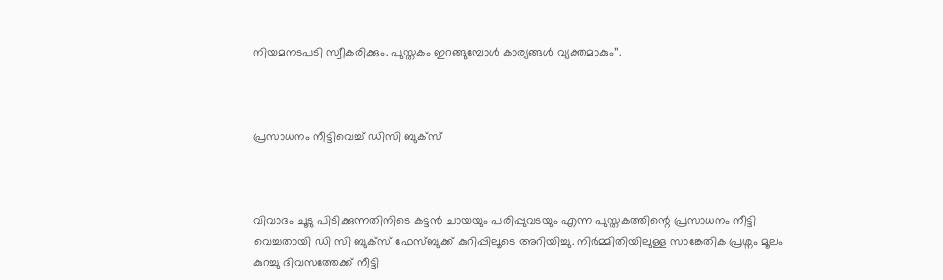നിയമനടപടി സ്വീകരിക്കും. പുസ്തകം ഇറങ്ങുമ്പോൾ കാര്യങ്ങൾ വ്യക്തമാകും’’.



പ്രസാധനം നീട്ടിവെച്ച് ഡിസി ബുക്സ്



വിവാദം ചൂടു പിടിക്കുന്നതിനിടെ കട്ടൻ ചായയും പരിപ്പുവടയും എന്ന പുസ്തകത്തിന്റെ പ്രസാധനം നീട്ടി വെച്ചതായി ഡി സി ബുക്സ് ഫേസ്ബുക്ക് കുറിപ്പിലൂടെ അറിയിച്ചു. നിർമ്മിതിയിലുള്ള സാങ്കേതിക പ്രശ്നം മൂലം കുറച്ചു ദിവസത്തേക്ക് നീട്ടി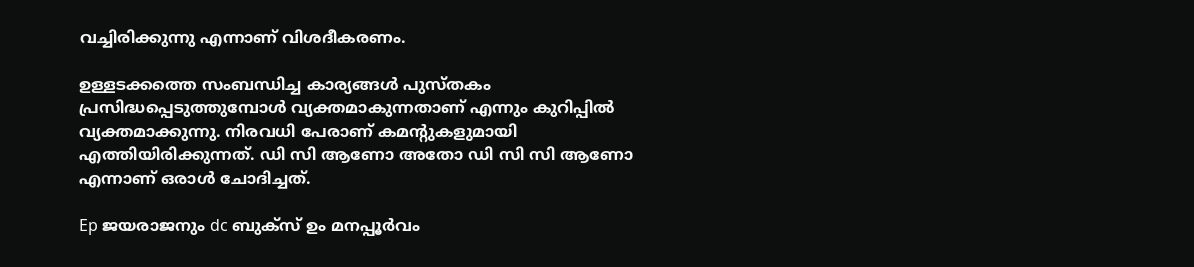വച്ചിരിക്കുന്നു എന്നാണ് വിശദീകരണം.

ഉള്ളടക്കത്തെ സംബന്ധിച്ച കാര്യങ്ങൾ പുസ്തകം പ്രസിദ്ധപ്പെടുത്തുമ്പോൾ വ്യക്തമാകുന്നതാണ് എന്നും കുറിപ്പിൽ വ്യക്തമാക്കുന്നു. നിരവധി പേരാണ് കമന്റുകളുമായി എത്തിയിരിക്കുന്നത്. ഡി സി ആണോ അതോ ഡി സി സി ആണോ എന്നാണ് ഒരാൾ ചോദിച്ചത്.

Ep ജയരാജനും dc ബുക്സ് ഉം മനപ്പൂർവം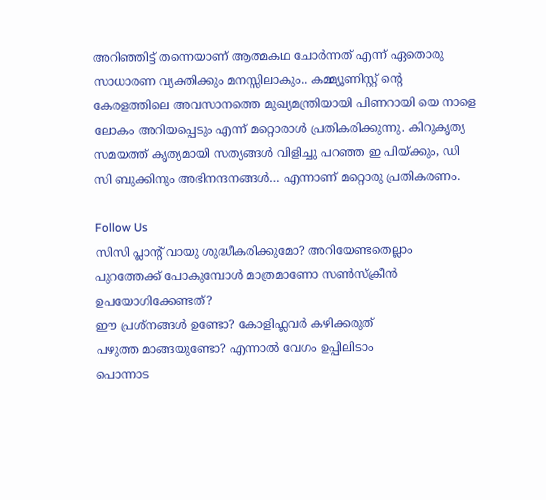അറിഞ്ഞിട്ട് തന്നെയാണ് ആത്മകഥ ചോർന്നത് എന്ന് ഏതൊരു സാധാരണ വ്യക്തിക്കും മനസ്സിലാകും.. കമ്മ്യൂണിസ്റ്റ്‌ ന്റെ കേരളത്തിലെ അവസാനത്തെ മുഖ്യമന്ത്രിയായി പിണറായി യെ നാളെ ലോകം അറിയപ്പെടും എന്ന് മറ്റൊരാൾ പ്രതികരിക്കുന്നു. കിറുകൃത്യ സമയത്ത് കൃത്യമായി സത്യങ്ങൾ വിളിച്ചു പറഞ്ഞ ഇ പിയ്ക്കും, ഡി സി ബുക്കിനും അഭിനന്ദനങ്ങൾ… എന്നാണ് മറ്റൊരു പ്രതികരണം.

Follow Us
സിസി പ്ലാന്‍റ് വായു ശുദ്ധീകരിക്കുമോ? അറിയേണ്ടതെല്ലാം
പുറത്തേക്ക് പോകുമ്പോള്‍ മാത്രമാണോ സണ്‍സ്‌ക്രീന്‍ ഉപയോഗിക്കേണ്ടത്?
ഈ പ്രശ്നങ്ങൾ ഉണ്ടോ? കോളിഫ്ലവർ കഴിക്കരുത്
പഴുത്ത മാങ്ങയുണ്ടോ? എന്നാല്‍ വേഗം ഉപ്പിലിടാം
പൊന്നാട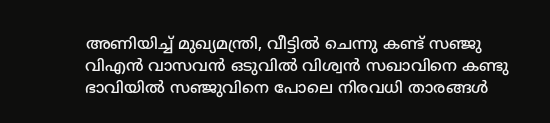അണിയിച്ച് മുഖ്യമന്ത്രി, വീട്ടിൽ ചെന്നു കണ്ട് സഞ്ജു
വിഎൻ വാസവൻ ഒടുവിൽ വിശ്വൻ സഖാവിനെ കണ്ടു
ഭാവിയില്‍ സഞ്ജുവിനെ പോലെ നിരവധി താരങ്ങള്‍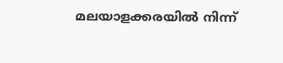മലയാളക്കരയില്‍ നിന്ന്‌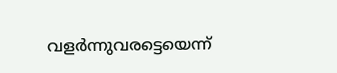വളര്‍ന്നുവരട്ടെയെന്ന്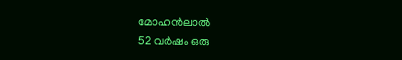മോഹന്‍ലാല്‍
52 വർഷം ഒരു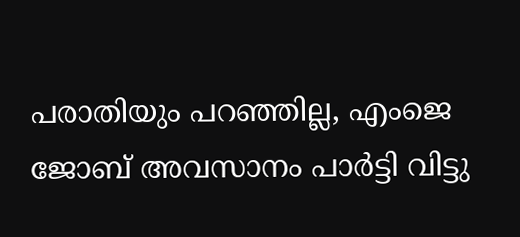പരാതിയും പറഞ്ഞില്ല, എംജെ ജോബ് അവസാനം പാർട്ടി വിട്ടു